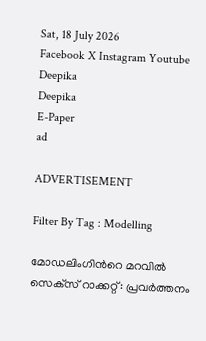Sat, 18 July 2026
Facebook X Instagram Youtube
Deepika
Deepika
E-Paper
ad

ADVERTISEMENT

Filter By Tag : Modelling

മോഡലിംഗിന്‍റെ മറവില്‍ സെക്‌സ് റാക്കറ്റ്: പ്രവര്‍ത്തനം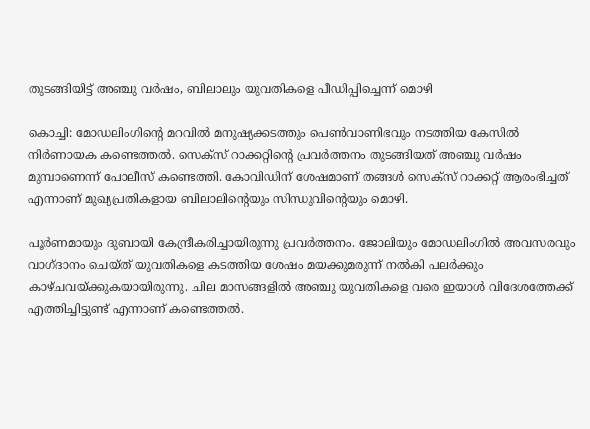തുടങ്ങിയിട്ട് അഞ്ചു വര്‍ഷം, ബിലാലും യുവതികളെ പീഡിപ്പിച്ചെന്ന് മൊഴി

കൊച്ചി: മോഡലിംഗിന്‍റെ മറവില്‍ മനുഷ്യക്കടത്തും പെണ്‍വാണിഭവും നടത്തിയ കേസില്‍ നിര്‍ണായക കണ്ടെത്തല്‍. സെക്‌സ് റാക്കറ്റിന്‍റെ പ്രവര്‍ത്തനം തുടങ്ങിയത് അഞ്ചു വര്‍ഷം മുമ്പാണെന്ന് പോലീസ് കണ്ടെത്തി. കോവിഡിന് ശേഷമാണ് തങ്ങള്‍ സെക്‌സ് റാക്കറ്റ് ആരംഭിച്ചത് എന്നാണ് മുഖ്യപ്രതികളായ ബിലാലിന്‍റെയും സിന്ധുവിന്‍റെയും മൊഴി.

പൂര്‍ണമായും ദുബായി കേന്ദ്രീകരിച്ചായിരുന്നു പ്രവര്‍ത്തനം. ജോലിയും മോഡലിംഗില്‍ അവസരവും വാഗ്ദാനം ചെയ്ത് യുവതികളെ കടത്തിയ ശേഷം മയക്കുമരുന്ന് നല്‍കി പലര്‍ക്കും കാഴ്ചവയ്ക്കുകയായിരുന്നു. ചില മാസങ്ങളില്‍ അഞ്ചു യുവതികളെ വരെ ഇയാള്‍ വിദേശത്തേക്ക് എത്തിച്ചിട്ടുണ്ട് എന്നാണ് കണ്ടെത്തല്‍.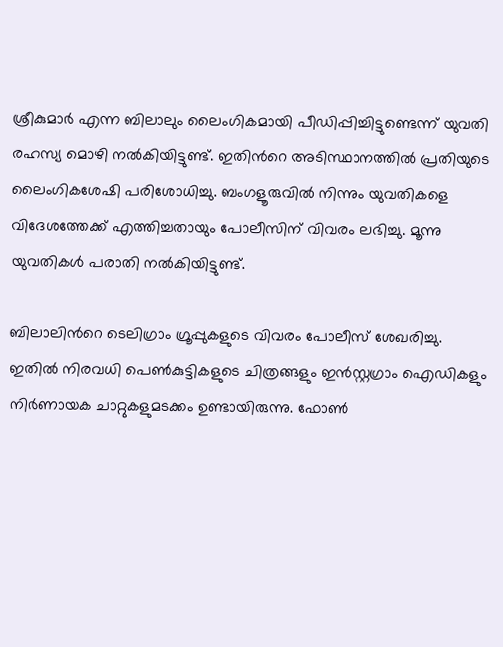ശ്രീകുമാര്‍ എന്ന ബിലാലും ലൈംഗികമായി പീഡിപ്പിച്ചിട്ടുണ്ടെന്ന് യുവതി രഹസ്യ മൊഴി നല്‍കിയിട്ടുണ്ട്. ഇതിന്‍റെ അടിസ്ഥാനത്തില്‍ പ്രതിയുടെ ലൈംഗികശേഷി പരിശോധിച്ചു. ബംഗളൂരുവില്‍ നിന്നും യുവതികളെ വിദേശത്തേക്ക് എത്തിച്ചതായും പോലീസിന് വിവരം ലഭിച്ചു. മൂന്നു യുവതികള്‍ പരാതി നല്‍കിയിട്ടുണ്ട്.

ബിലാലിന്‍റെ ടെലിഗ്രാം ഗ്രൂപ്പുകളുടെ വിവരം പോലീസ് ശേഖരിച്ചു. ഇതില്‍ നിരവധി പെണ്‍കുട്ടികളുടെ ചിത്രങ്ങളും ഇന്‍സ്റ്റഗ്രാം ഐഡികളും നിര്‍ണായക ചാറ്റുകളുമടക്കം ഉണ്ടായിരുന്നു. ഫോണ്‍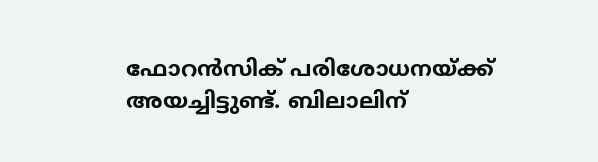ഫോറന്‍സിക് പരിശോധനയ്ക്ക് അയച്ചിട്ടുണ്ട്. ബിലാലിന്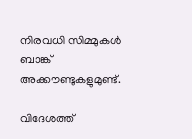നിരവധി സിമ്മുകള്‍ ബാങ്ക് അക്കൗണ്ടുകളുമുണ്ട്.

വിദേശത്ത്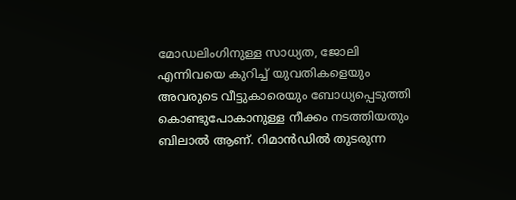മോഡലിംഗിനുള്ള സാധ്യത, ജോലി എന്നിവയെ കുറിച്ച് യുവതികളെയും അവരുടെ വീട്ടുകാരെയും ബോധ്യപ്പെടുത്തി കൊണ്ടുപോകാനുള്ള നീക്കം നടത്തിയതും ബിലാല്‍ ആണ്. റിമാന്‍ഡില്‍ തുടരുന്ന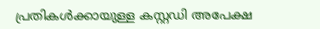പ്രതികള്‍ക്കായുള്ള കസ്റ്റഡി അപേക്ഷ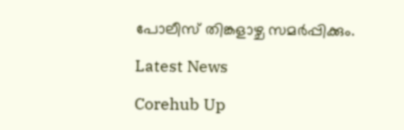പോലീസ് തിങ്കളാഴ്ച സമര്‍പ്പിക്കും.

Latest News

Corehub Up